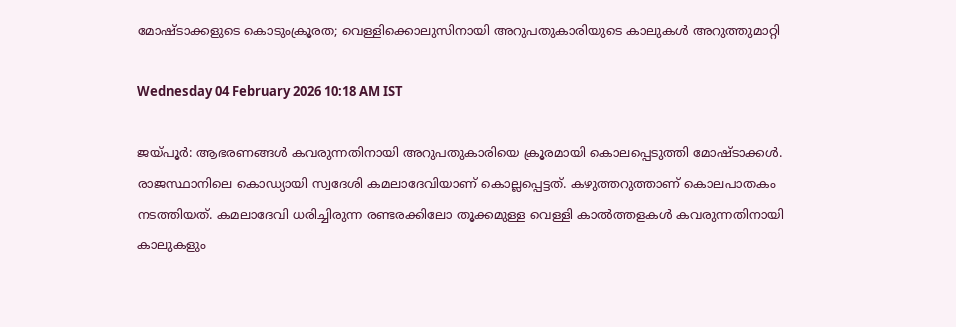മോഷ്‌ടാക്കളുടെ കൊടുംക്രൂരത; വെള്ളിക്കൊലുസിനായി അറുപതുകാരിയുടെ കാലുകൾ അറുത്തുമാറ്റി

Wednesday 04 February 2026 10:18 AM IST

ജയ്‌പൂർ: ആഭരണങ്ങൾ കവരുന്നതിനായി അറുപതുകാരിയെ ക്രൂരമായി കൊലപ്പെടുത്തി മോഷ്‌ടാക്കൾ. രാജസ്ഥാനിലെ കൊഡ്യായി സ്വദേശി കമലാദേവിയാണ് കൊല്ലപ്പെട്ടത്. കഴുത്തറുത്താണ് കൊലപാതകം നടത്തിയത്. കമലാദേവി ധരിച്ചിരുന്ന രണ്ടരക്കിലോ തൂക്കമുള്ള വെള്ളി കാൽത്തളകൾ കവരുന്നതിനായി കാലുകളും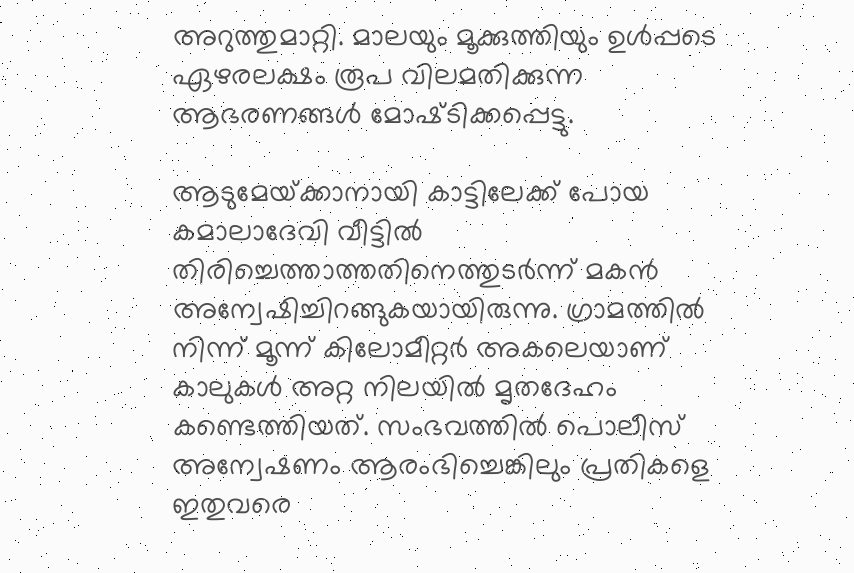അറുത്തുമാറ്റി. മാലയും മൂക്കുത്തിയും ഉൾപ്പടെ ഏഴരലക്ഷം രൂപ വിലമതിക്കുന്ന ആഭരണങ്ങൾ മോഷ്‌ടിക്കപ്പെട്ടു.

ആടുമേയ്‌ക്കാനായി കാട്ടിലേക്ക്‌ പോയ കമാലാദേവി വീട്ടിൽ തിരിച്ചെത്താത്തതിനെത്തുടർന്ന് മകൻ അന്വേഷിച്ചിറങ്ങുകയായിരുന്നു. ഗ്രാമത്തിൽ നിന്ന് മൂന്ന് കിലോമീറ്റർ അകലെയാണ് കാലുകൾ അറ്റ‌ നിലയിൽ മൃതദേഹം കണ്ടെത്തിയത്. സംഭവത്തിൽ പൊലീസ് അന്വേഷണം ആരംഭിച്ചെങ്കിലും പ്രതികളെ ഇതുവരെ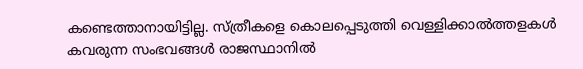കണ്ടെത്താനായിട്ടില്ല. സ്‌ത്രീകളെ കൊലപ്പെടുത്തി വെള്ളിക്കാൽത്തളകൾ കവരുന്ന സംഭവങ്ങൾ രാജസ്ഥാനിൽ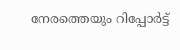നേരത്തെയും റിപ്പോർട്ട്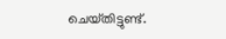ചെയ്‌തിട്ടുണ്ട്.